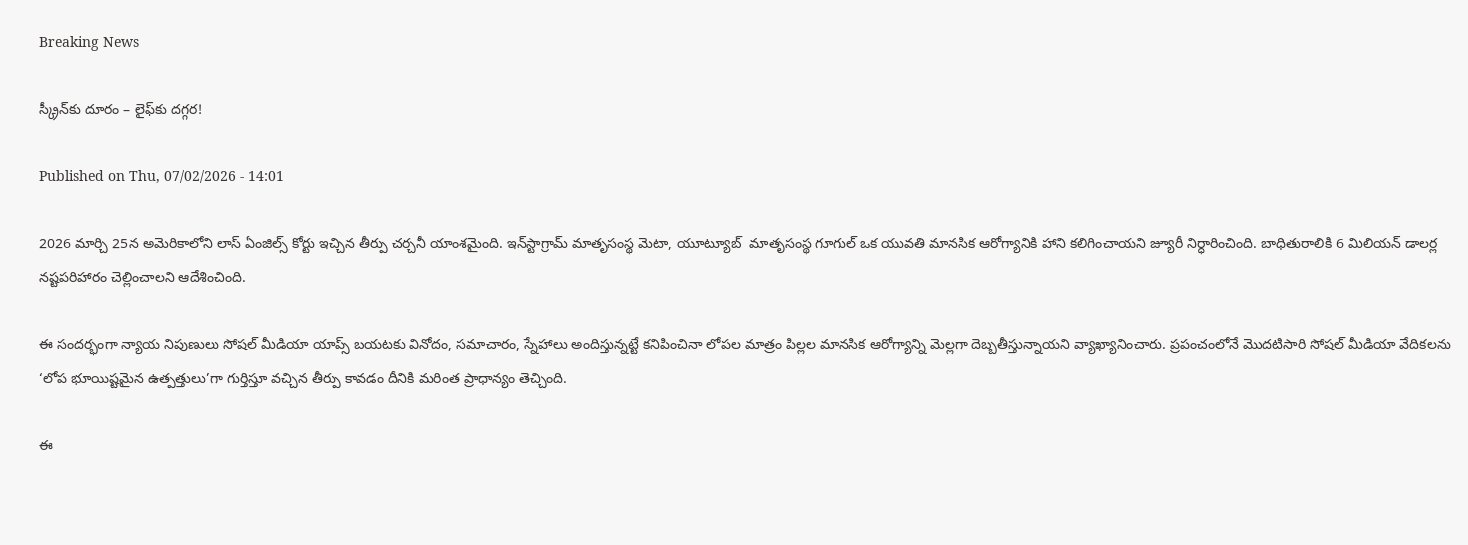Breaking News

స్క్రీన్‌కు దూరం – లైఫ్‌కు దగ్గర!

Published on Thu, 07/02/2026 - 14:01

2026 మార్చి 25న అమెరికాలోని లాస్‌ ఏంజిల్స్‌ కోర్టు ఇచ్చిన తీర్పు చర్చనీ యాంశమైంది. ఇన్‌స్టాగ్రామ్‌ మాతృసంస్థ మెటా, యూట్యూబ్‌  మాతృసంస్థ గూగుల్‌ ఒక యువతి మానసిక ఆరోగ్యానికి హాని కలిగించాయని జ్యూరీ నిర్ధారించింది. బాధితురాలికి 6 మిలియన్‌ డాలర్ల నష్టపరిహారం చెల్లించాలని ఆదేశించింది.

ఈ సందర్భంగా న్యాయ నిపుణులు సోషల్‌ మీడియా యాప్స్‌ బయటకు వినోదం, సమాచారం, స్నేహాలు అందిస్తున్నట్టే కనిపించినా లోపల మాత్రం పిల్లల మానసిక ఆరోగ్యాన్ని మెల్లగా దెబ్బతీస్తున్నాయని వ్యాఖ్యానించారు. ప్రపంచంలోనే మొదటిసారి సోషల్‌ మీడియా వేదికలను ‘లోప భూయిష్టమైన ఉత్పత్తులు’గా గుర్తిస్తూ వచ్చిన తీర్పు కావడం దీనికి మరింత ప్రాధాన్యం తెచ్చింది.

ఈ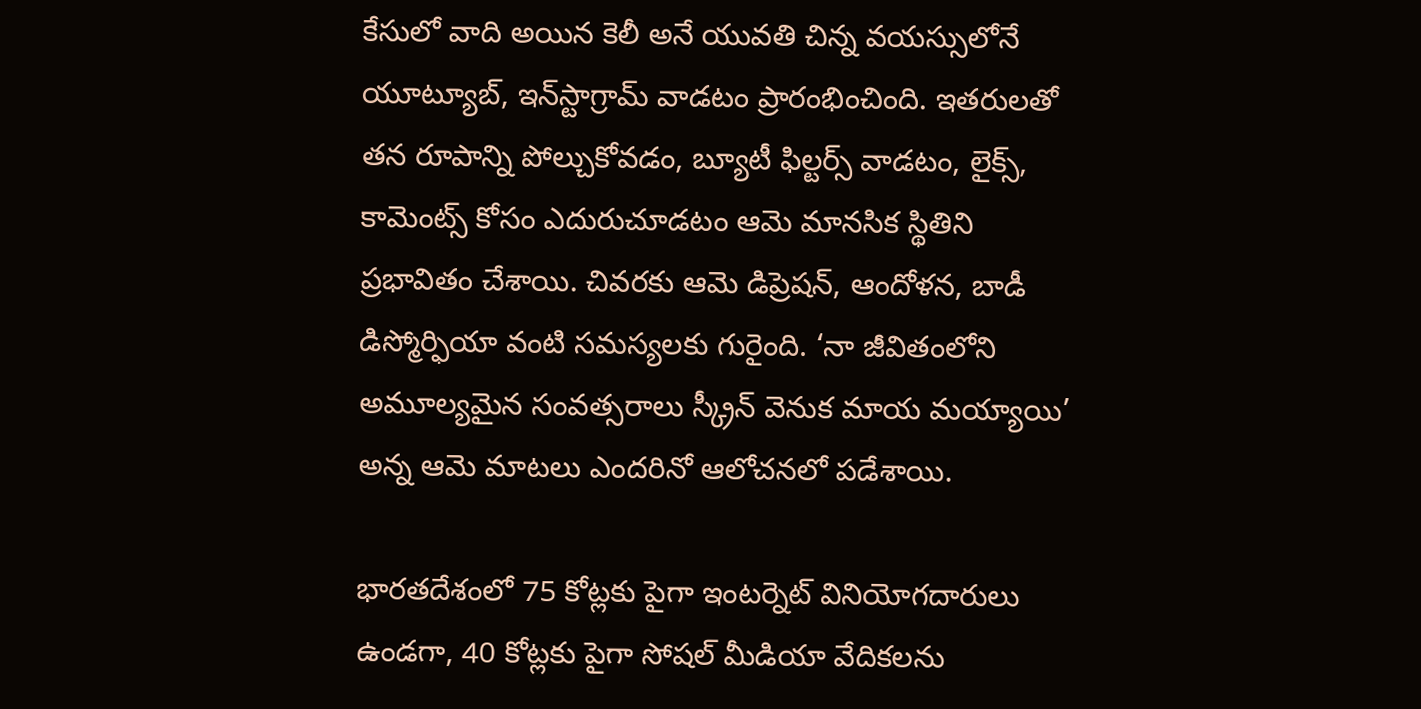కేసులో వాది అయిన కెలీ అనే యువతి చిన్న వయస్సులోనే యూట్యూబ్, ఇన్‌స్టాగ్రామ్‌ వాడటం ప్రారంభించింది. ఇతరులతో తన రూపాన్ని పోల్చుకోవడం, బ్యూటీ ఫిల్టర్స్‌ వాడటం, లైక్స్, కామెంట్స్‌ కోసం ఎదురుచూడటం ఆమె మానసిక స్థితిని ప్రభావితం చేశాయి. చివరకు ఆమె డిప్రెషన్, ఆందోళన, బాడీ డిస్మోర్ఫియా వంటి సమస్యలకు గురైంది. ‘నా జీవితంలోని అమూల్యమైన సంవత్సరాలు స్క్రీన్‌ వెనుక మాయ మయ్యాయి’ అన్న ఆమె మాటలు ఎందరినో ఆలోచనలో పడేశాయి.

భారతదేశంలో 75 కోట్లకు పైగా ఇంటర్నెట్‌ వినియోగదారులు ఉండగా, 40 కోట్లకు పైగా సోషల్‌ మీడియా వేదికలను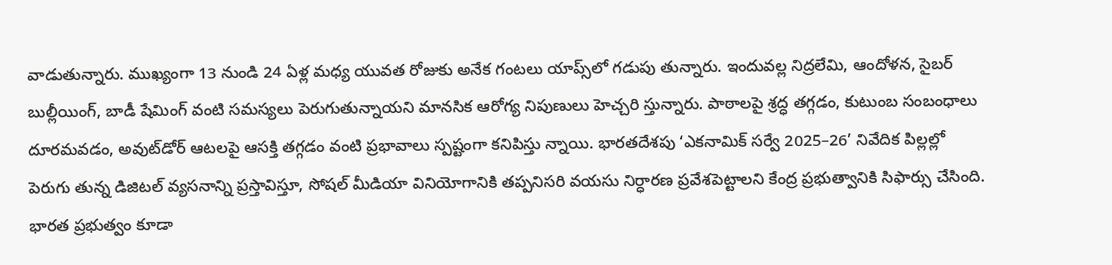వాడుతున్నారు. ముఖ్యంగా 13 నుండి 24 ఏళ్ల మధ్య యువత రోజుకు అనేక గంటలు యాప్స్‌లో గడుపు తున్నారు. ఇందువల్ల నిద్రలేమి, ఆందోళన, సైబర్‌ బుల్లీయింగ్, బాడీ షేమింగ్‌ వంటి సమస్యలు పెరుగుతున్నాయని మానసిక ఆరోగ్య నిపుణులు హెచ్చరి స్తున్నారు. పాఠాలపై శ్రద్ధ తగ్గడం, కుటుంబ సంబంధాలు దూరమవడం, అవుట్‌డోర్‌ ఆటలపై ఆసక్తి తగ్గడం వంటి ప్రభావాలు స్పష్టంగా కనిపిస్తు న్నాయి. భారతదేశపు ‘ఎకనామిక్‌ సర్వే 2025–26’ నివేదిక పిల్లల్లో పెరుగు తున్న డిజిటల్‌ వ్యసనాన్ని ప్రస్తావిస్తూ, సోషల్‌ మీడియా వినియోగానికి తప్పనిసరి వయసు నిర్ధారణ ప్రవేశపెట్టాలని కేంద్ర ప్రభుత్వానికి సిఫార్సు చేసింది. భారత ప్రభుత్వం కూడా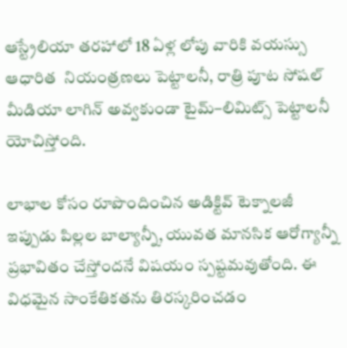ఆస్ట్రేలియా తరహాలో 18 ఏళ్ల లోపు వారికి వయస్సు ఆధారిత  నియంత్రణలు పెట్టాలనీ, రాత్రి పూట సోషల్‌ మీడియా లాగిన్‌ అవ్వకుండా టైమ్‌–లిమిట్స్‌ పెట్టాలనీ యోచిస్తోంది.

లాభాల కోసం రూపొందించిన అడిక్టివ్‌ టెక్నాలజీ ఇప్పుడు పిల్లల బాల్యాన్నీ, యువత మానసిక ఆరోగ్యాన్నీ ప్రభావితం చేస్తోందనే విషయం స్పష్టమవుతోంది. ఈ విధమైన సాంకేతికతను తిరస్కరించడం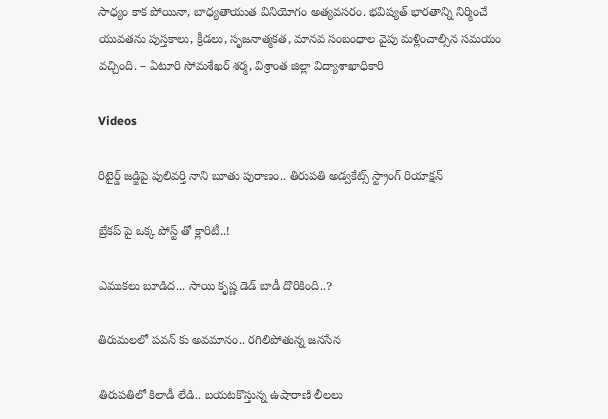సాధ్యం కాక పోయినా, బాధ్యతాయుత వినియోగం అత్యవసరం. భవిష్యత్‌ భారతాన్ని నిర్మించే యువతను పుస్తకాలు, క్రీడలు, సృజనాత్మకత, మానవ సంబంధాల వైపు మళ్లించాల్సిన సమయం వచ్చింది. – ఏటూరి సోమశేఖర్‌ శర్మ, విశ్రాంత జిల్లా విద్యాశాఖాధికారి

Videos

రిటైర్డ్ జడ్జిపై పులివర్తి నాని బూతు పురాణం.. తిరుపతి అడ్వకేట్స్ స్ట్రాంగ్ రియాక్షన్

బ్రేకప్ పై ఒక్క పోస్ట్ తో క్లారిటీ..!

ఎముకలు బూడిద... సాయి కృష్ణ డెడ్ బాడీ దొరికింది..?

తిరుమలలో పవన్ కు అవమానం.. రగిలిపోతున్న జనసేన

తిరుపతిలో కిలాడీ లేడి.. బయటకొస్తున్న ఉషారాణి లీలలు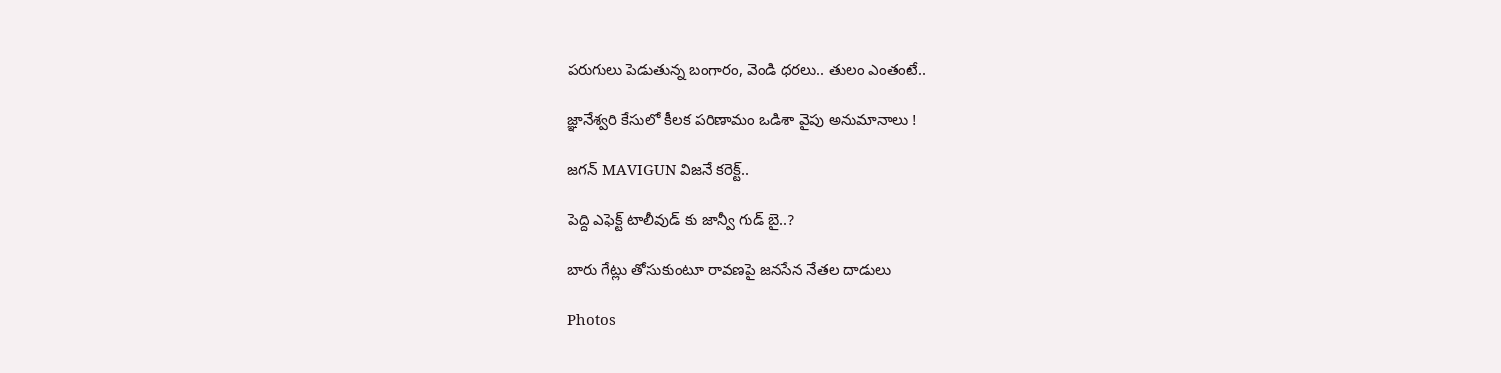పరుగులు పెడుతున్న బంగారం, వెండి ధరలు.. తులం ఎంతంటే..

జ్ఞానేశ్వరి కేసులో కీలక పరిణామం ఒడిశా వైపు అనుమానాలు !

జగన్ MAVIGUN విజనే కరెక్ట్..

పెద్ది ఎఫెక్ట్ టాలీవుడ్ కు జాన్వీ గుడ్ బై..?

బారు గేట్లు తోసుకుంటూ రావణపై జనసేన నేతల దాడులు

Photos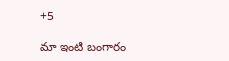+5

మా ఇంటి బంగారం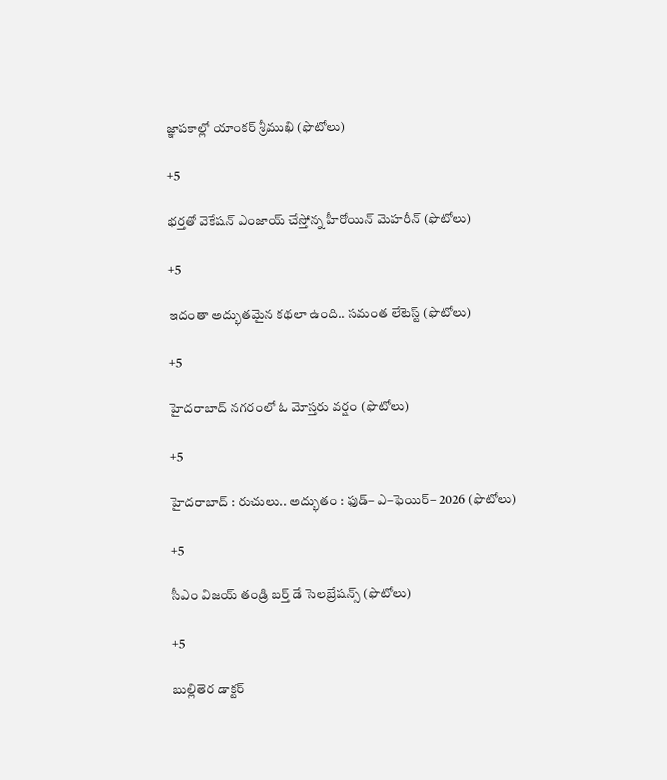జ్ఞాపకాల్లో యాంకర్ శ్రీముఖి (ఫొటోలు)

+5

భర్తతో వెకేషన్‌ ఎంజాయ్ చేస్తోన్న హీరోయిన్ మెహరీన్ (ఫొటోలు)

+5

ఇదంతా అద్భుతమైన కథలా ఉంది.. సమంత లేటెస్ట్ (ఫొటోలు)

+5

హైదరాబాద్‌ నగరంలో ఓ మోస్తరు వర్షం (ఫొటోలు)

+5

హైదరాబాద్‌ : రుచులు.. అద్భుతం : ఫుడ్‌– ఎ–ఫెయిర్‌– 2026 (ఫొటోలు)

+5

సీఎం విజయ్ తండ్రి బర్త్‌ డే సెలబ్రేషన్స్‌ (ఫొటోలు)

+5

బుల్లితెర డాక్టర్‌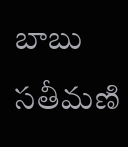బాబు సతీమణి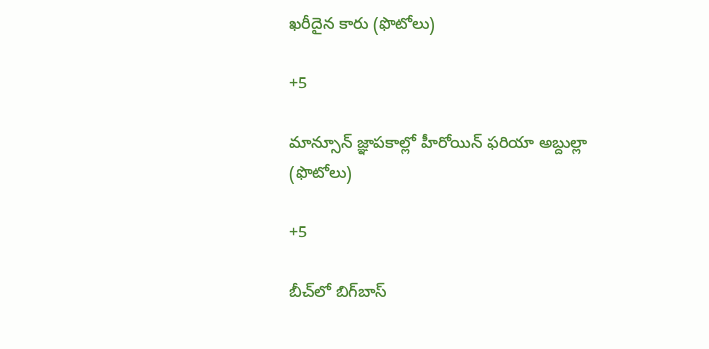ఖరీదైన కారు (ఫొటోలు)

+5

మాన్సూన్ జ్ఞాపకాల్లో హీరోయిన్ ఫరియా అబ్దుల్లా (ఫొటోలు)

+5

బీచ్‌లో బిగ్‌బాస్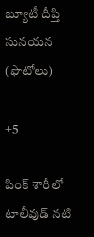బ్యూటీ దీప్తి సునయన (ఫొటోలు)

+5

పింక్ శారీలో టాలీవుడ్ నటి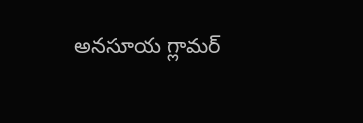అనసూయ గ్లామర్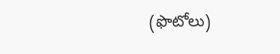(ఫొటోలు)